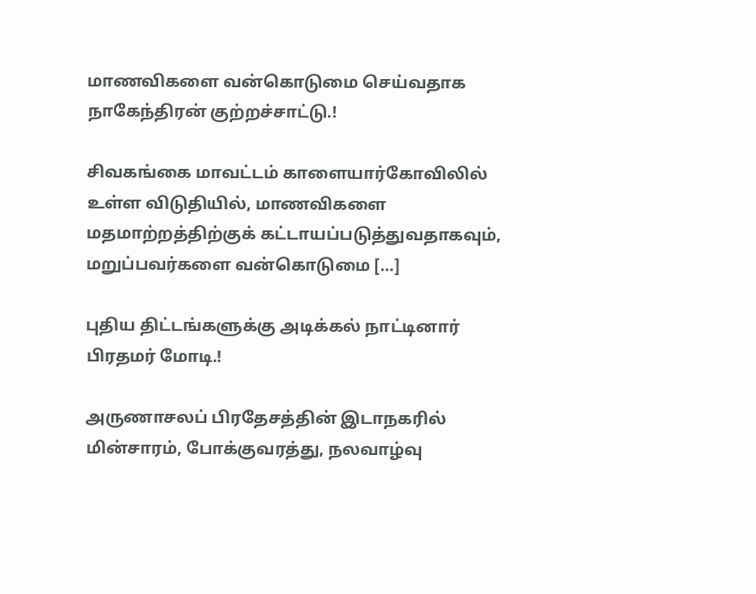மாணவிகளை வன்கொடுமை செய்வதாக நாகேந்திரன் குற்றச்சாட்டு.!

சிவகங்கை மாவட்டம் காளையார்கோவிலில் உள்ள விடுதியில், மாணவிகளை மதமாற்றத்திற்குக் கட்டாயப்படுத்துவதாகவும், மறுப்பவர்களை வன்கொடுமை […]

புதிய திட்டங்களுக்கு அடிக்கல் நாட்டினார் பிரதமர் மோடி.!

அருணாசலப் பிரதேசத்தின் இடாநகரில் மின்சாரம், போக்குவரத்து, நலவாழ்வு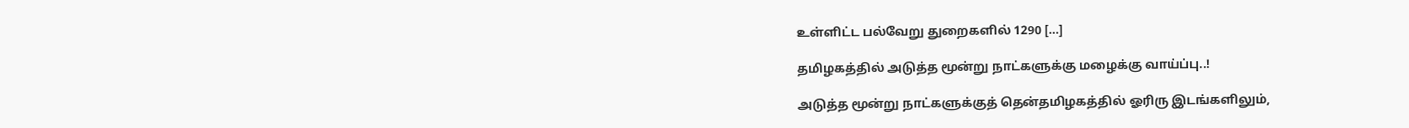உள்ளிட்ட பல்வேறு துறைகளில் 1290 […]

தமிழகத்தில் அடுத்த மூன்று நாட்களுக்கு மழைக்கு வாய்ப்பு..!

அடுத்த மூன்று நாட்களுக்குத் தென்தமிழகத்தில் ஓரிரு இடங்களிலும்,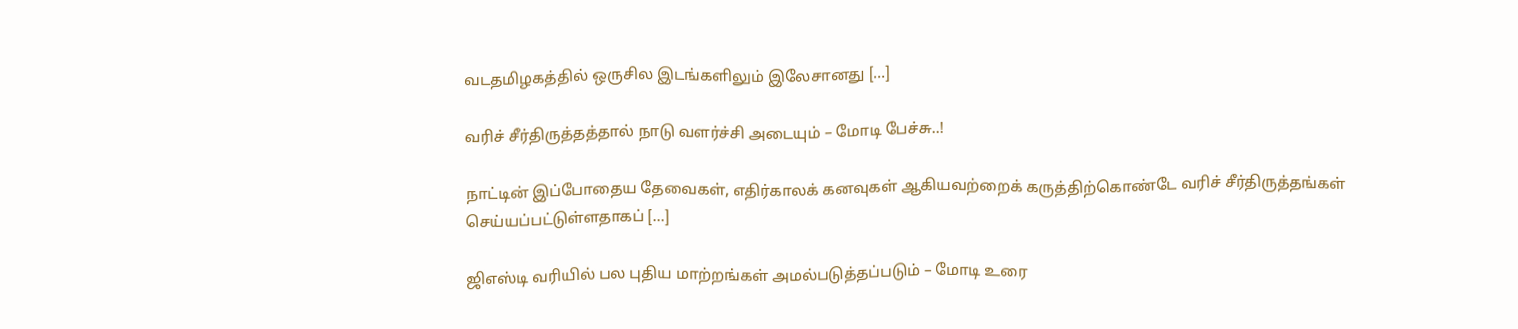வடதமிழகத்தில் ஒருசில இடங்களிலும் இலேசானது […]

வரிச் சீர்திருத்தத்தால் நாடு வளர்ச்சி அடையும் – மோடி பேச்சு..!

நாட்டின் இப்போதைய தேவைகள், எதிர்காலக் கனவுகள் ஆகியவற்றைக் கருத்திற்கொண்டே வரிச் சீர்திருத்தங்கள் செய்யப்பட்டுள்ளதாகப் […]

ஜிஎஸ்டி வரியில் பல புதிய மாற்றங்கள் அமல்படுத்தப்படும் – மோடி உரை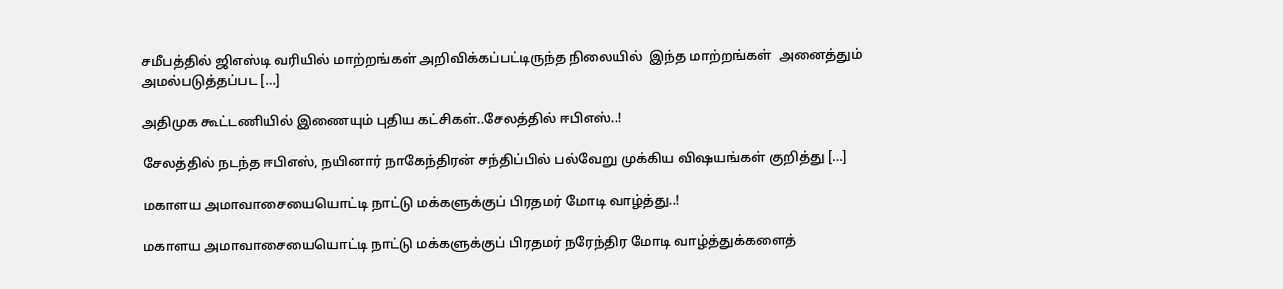சமீபத்தில் ஜிஎஸ்டி வரியில் மாற்றங்கள் அறிவிக்கப்பட்டிருந்த நிலையில்  இந்த மாற்றங்கள்  அனைத்தும்  அமல்படுத்தப்பட […]

அதிமுக கூட்டணியில் இணையும் புதிய கட்சிகள்..சேலத்தில் ஈபிஎஸ்..!

சேலத்தில் நடந்த ஈபிஎஸ், நயினார் நாகேந்திரன் சந்திப்பில் பல்வேறு முக்கிய விஷயங்கள் குறித்து […]

மகாளய அமாவாசையையொட்டி நாட்டு மக்களுக்குப் பிரதமர் மோடி வாழ்த்து..!

மகாளய அமாவாசையையொட்டி நாட்டு மக்களுக்குப் பிரதமர் நரேந்திர மோடி வாழ்த்துக்களைத்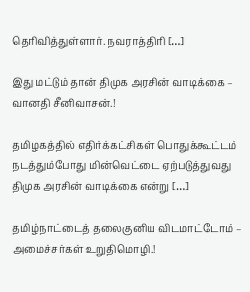தெரிவித்துள்ளார். நவராத்திரி […]

இது மட்டும் தான் திமுக அரசின் வாடிக்கை – வானதி சீனிவாசன்.!

தமிழகத்தில் எதிர்க்கட்சிகள் பொதுக்கூட்டம் நடத்தும்போது மின்வெட்டை ஏற்படுத்துவது திமுக அரசின் வாடிக்கை என்று […]

தமிழ்நாட்டைத் தலைகுனிய விடமாட்டோம் – அமைச்சர்கள் உறுதிமொழி.!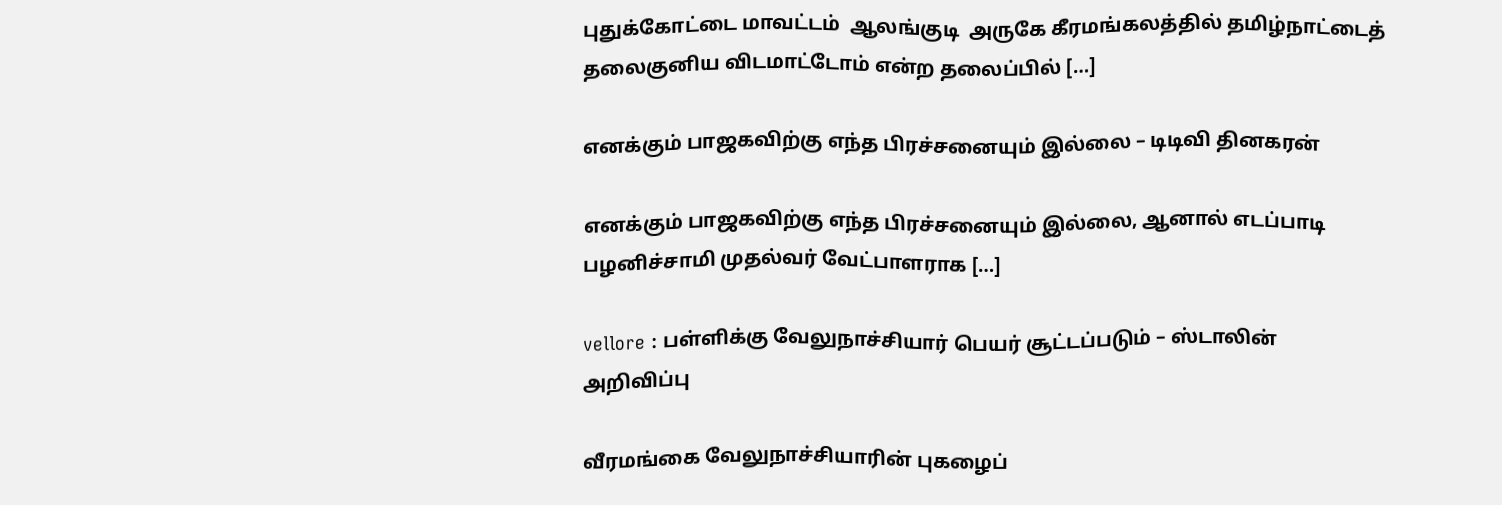புதுக்கோட்டை மாவட்டம்  ஆலங்குடி  அருகே கீரமங்கலத்தில் தமிழ்நாட்டைத் தலைகுனிய விடமாட்டோம் என்ற தலைப்பில் […]

எனக்கும் பாஜகவிற்கு எந்த பிரச்சனையும் இல்லை – டிடிவி தினகரன்

எனக்கும் பாஜகவிற்கு எந்த பிரச்சனையும் இல்லை, ஆனால் எடப்பாடி பழனிச்சாமி முதல்வர் வேட்பாளராக […]

vellore : பள்ளிக்கு வேலுநாச்சியார் பெயர் சூட்டப்படும் – ஸ்டாலின் அறிவிப்பு

வீரமங்கை வேலுநாச்சியாரின் புகழைப்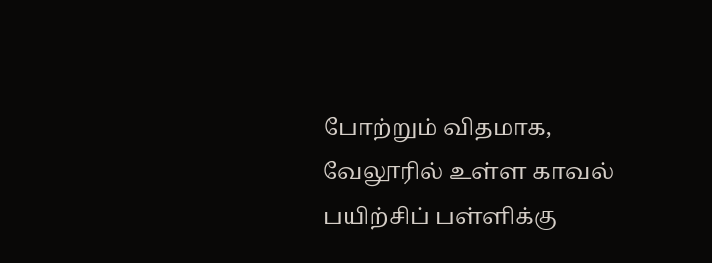போற்றும் விதமாக, வேலூரில் உள்ள காவல் பயிற்சிப் பள்ளிக்கு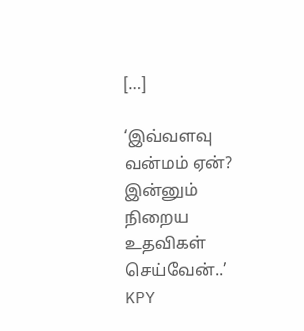[…]

‘இவ்வளவு வன்மம் ஏன்? இன்னும் நிறைய உதவிகள் செய்வேன்..’ KPY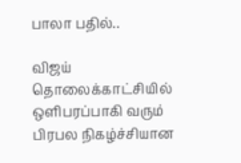பாலா பதில்..

விஜய் தொலைக்காட்சியில் ஒளிபரப்பாகி வரும் பிரபல நிகழ்ச்சியான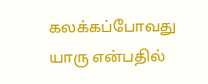கலக்கப்போவது யாரு என்பதில்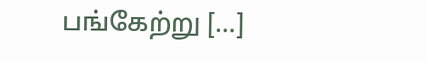பங்கேற்று […]